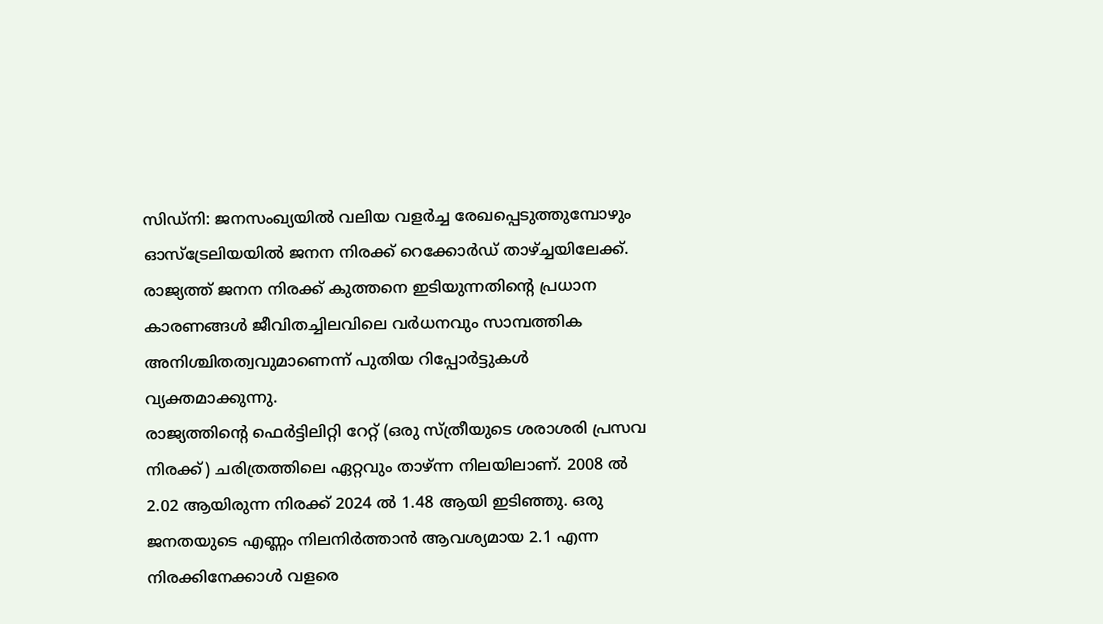സിഡ്നി: ജനസംഖ്യയിൽ വലിയ വളർച്ച രേഖപ്പെടുത്തുമ്പോഴും ഓസ്ട്രേലിയയിൽ ജനന നിരക്ക് റെക്കോർഡ് താഴ്ച്ചയിലേക്ക്. രാജ്യത്ത് ജനന നിരക്ക് കുത്തനെ ഇടിയുന്നതിന്റെ പ്രധാന കാരണങ്ങൾ ജീവിതച്ചിലവിലെ വർധനവും സാമ്പത്തിക അനിശ്ചിതത്വവുമാണെന്ന് പുതിയ റിപ്പോർട്ടുകൾ വ്യക്തമാക്കുന്നു.
രാജ്യത്തിന്റെ ഫെർട്ടിലിറ്റി റേറ്റ് (ഒരു സ്ത്രീയുടെ ശരാശരി പ്രസവ നിരക്ക്) ചരിത്രത്തിലെ ഏറ്റവും താഴ്ന്ന നിലയിലാണ്. 2008 ൽ 2.02 ആയിരുന്ന നിരക്ക് 2024 ൽ 1.48 ആയി ഇടിഞ്ഞു. ഒരു ജനതയുടെ എണ്ണം നിലനിർത്താൻ ആവശ്യമായ 2.1 എന്ന നിരക്കിനേക്കാൾ വളരെ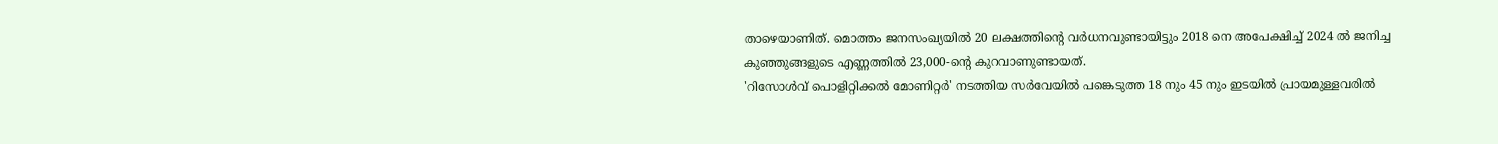താഴെയാണിത്. മൊത്തം ജനസംഖ്യയിൽ 20 ലക്ഷത്തിന്റെ വർധനവുണ്ടായിട്ടും 2018 നെ അപേക്ഷിച്ച് 2024 ൽ ജനിച്ച കുഞ്ഞുങ്ങളുടെ എണ്ണത്തിൽ 23,000-ന്റെ കുറവാണുണ്ടായത്.
'റിസോൾവ് പൊളിറ്റിക്കൽ മോണിറ്റർ' നടത്തിയ സർവേയിൽ പങ്കെടുത്ത 18 നും 45 നും ഇടയിൽ പ്രായമുള്ളവരിൽ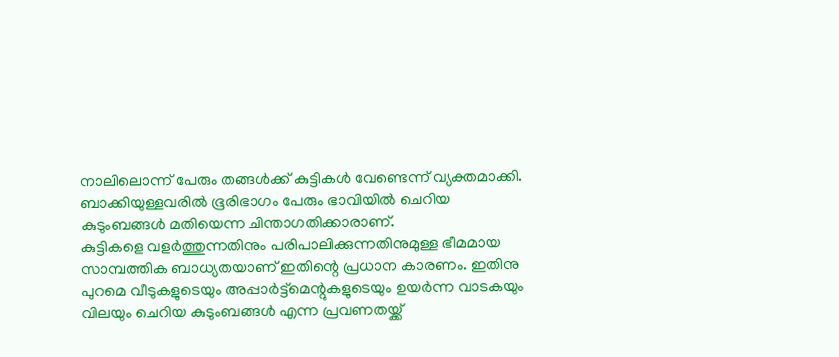നാലിലൊന്ന് പേരും തങ്ങൾക്ക് കുട്ടികൾ വേണ്ടെന്ന് വ്യക്തമാക്കി. ബാക്കിയുള്ളവരിൽ ഭൂരിഭാഗം പേരും ഭാവിയിൽ ചെറിയ കുടുംബങ്ങൾ മതിയെന്ന ചിന്താഗതിക്കാരാണ്.
കുട്ടികളെ വളർത്തുന്നതിനും പരിപാലിക്കുന്നതിനുമുള്ള ഭീമമായ സാമ്പത്തിക ബാധ്യതയാണ് ഇതിന്റെ പ്രധാന കാരണം. ഇതിനു പുറമെ വീടുകളുടെയും അപ്പാർട്ട്മെന്റുകളുടെയും ഉയർന്ന വാടകയും വിലയും ചെറിയ കുടുംബങ്ങൾ എന്ന പ്രവണതയ്ക്ക്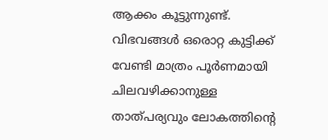ആക്കം കൂട്ടുന്നുണ്ട്.
വിഭവങ്ങൾ ഒരൊറ്റ കുട്ടിക്ക് വേണ്ടി മാത്രം പൂർണമായി ചിലവഴിക്കാനുള്ള താത്പര്യവും ലോകത്തിന്റെ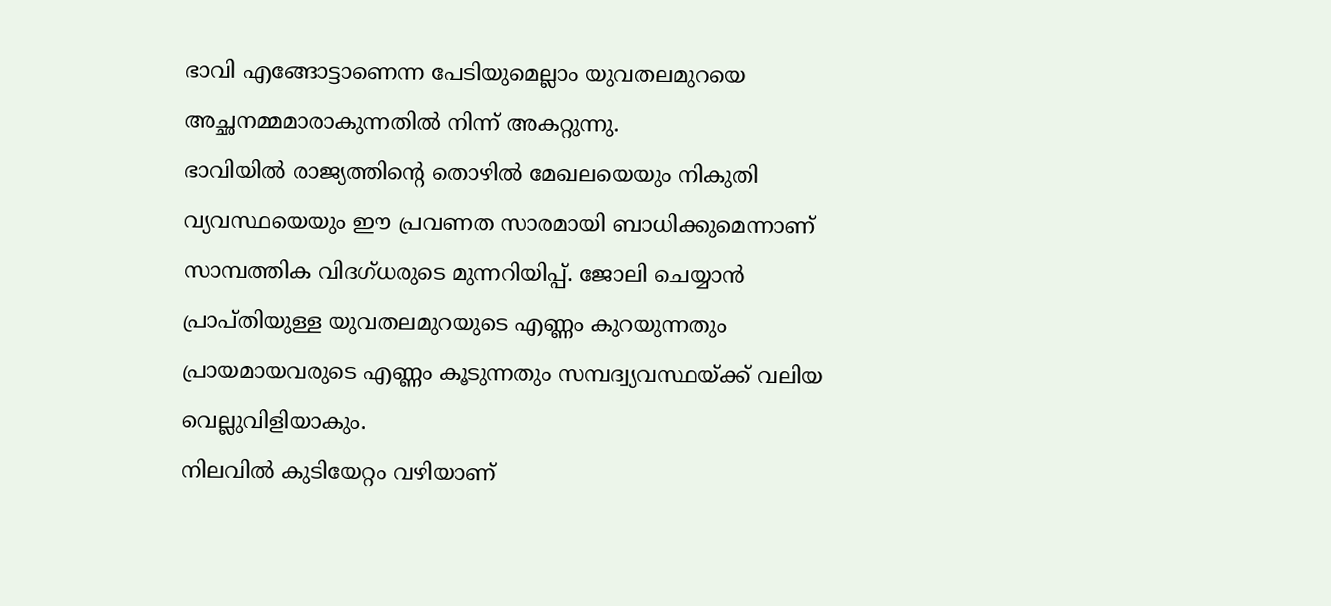ഭാവി എങ്ങോട്ടാണെന്ന പേടിയുമെല്ലാം യുവതലമുറയെ അച്ഛനമ്മമാരാകുന്നതിൽ നിന്ന് അകറ്റുന്നു.
ഭാവിയിൽ രാജ്യത്തിന്റെ തൊഴിൽ മേഖലയെയും നികുതി വ്യവസ്ഥയെയും ഈ പ്രവണത സാരമായി ബാധിക്കുമെന്നാണ് സാമ്പത്തിക വിദഗ്ധരുടെ മുന്നറിയിപ്പ്. ജോലി ചെയ്യാൻ പ്രാപ്തിയുള്ള യുവതലമുറയുടെ എണ്ണം കുറയുന്നതും പ്രായമായവരുടെ എണ്ണം കൂടുന്നതും സമ്പദ്വ്യവസ്ഥയ്ക്ക് വലിയ വെല്ലുവിളിയാകും.
നിലവിൽ കുടിയേറ്റം വഴിയാണ്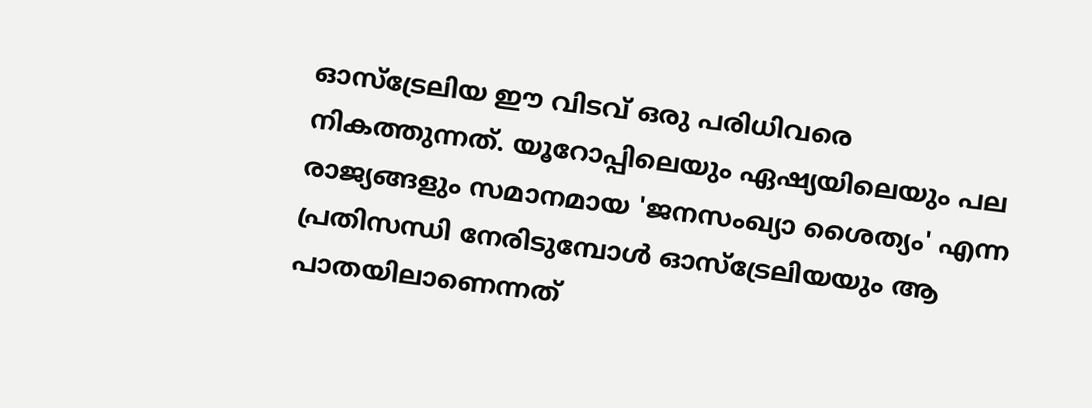ഓസ്ട്രേലിയ ഈ വിടവ് ഒരു പരിധിവരെ നികത്തുന്നത്. യൂറോപ്പിലെയും ഏഷ്യയിലെയും പല രാജ്യങ്ങളും സമാനമായ 'ജനസംഖ്യാ ശൈത്യം' എന്ന പ്രതിസന്ധി നേരിടുമ്പോൾ ഓസ്ട്രേലിയയും ആ പാതയിലാണെന്നത്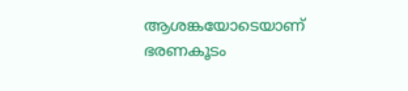ആശങ്കയോടെയാണ് ഭരണകൂടം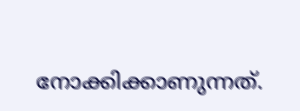നോക്കിക്കാണുന്നത്.